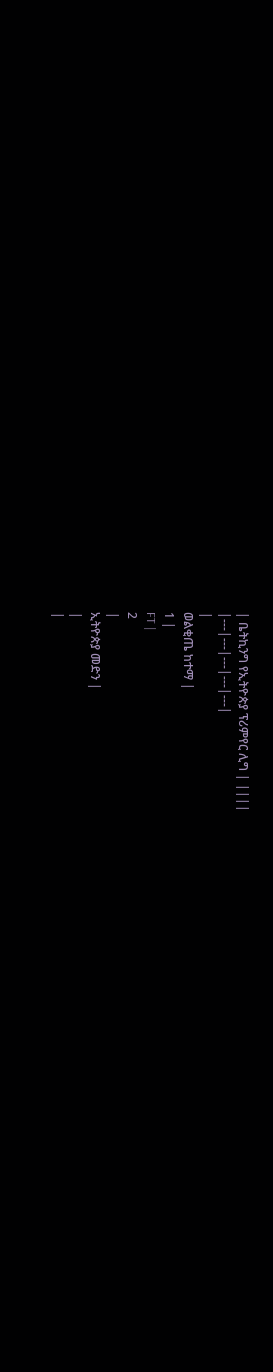| ቤትኪንግ የኢትዮጵያ ፕሪምየር ሊግ | ||||
|---|---|---|---|---|
|
ወልቂጤ ከተማ |
1 |
FT |
2
|
ኢትዮጵያ መድን |
|
|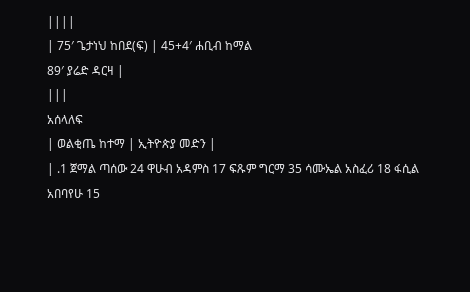||||
| 75′ ጌታነህ ከበደ(ፍ) | 45+4′ ሐቢብ ከማል
89′ ያሬድ ዳርዛ |
|||
አሰላለፍ
| ወልቂጤ ከተማ | ኢትዮጵያ መድን |
| .1 ጀማል ጣሰው 24 ዋሁብ አዳምስ 17 ፍጹም ግርማ 35 ሳሙኤል አስፈሪ 18 ፋሲል አበባየሁ 15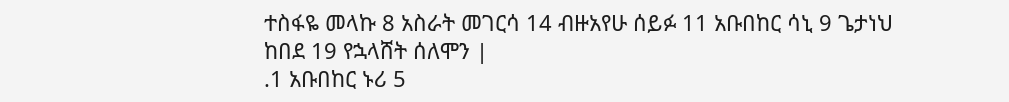ተስፋዬ መላኩ 8 አስራት መገርሳ 14 ብዙአየሁ ሰይፉ 11 አቡበከር ሳኒ 9 ጌታነህ ከበደ 19 የኋላሸት ሰለሞን |
.1 አቡበከር ኑሪ 5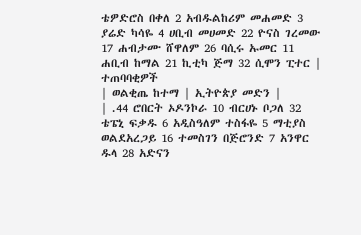ቴዎድሮስ በቀለ 2 አብዱልከሪም መሐመድ 3 ያሬድ ካሳዬ 4 ሀቢብ መሀመድ 22 ዮናስ ገረመው 17 ሐብታሙ ሸዋለም 26 ባሲሩ ኡመር 11 ሐቢብ ከማል 21 ኪቲካ ጅማ 32 ሲሞን ፒተር |
ተጠባባቂዎች
| ወልቂጤ ከተማ | ኢትዮጵያ መድን |
| .44 ሮበርት ኦዶንኮራ 10 ብርሀኑ ቦጋለ 32 ቴፔኒ ፍቃዱ 6 አዲስዓለም ተስፋዬ 5 ማቲያስ ወልደአረጋይ 16 ተመስገን በጅሮንድ 7 አንዋር ዱላ 28 አድናን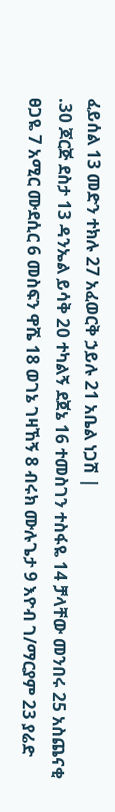ፈይሰል 13 መድን ተክሉ 27 አፈወርቅ ኃይሉ 21 አቤል ነጋሽ |
.30 ጆርጅ ደስታ 13 ዳንኤል ይሳቅ 20 ተካልኝ ደጀኔ 16 ተመስገን ተስፋዬ 14 ቻላቸው መንበሩ 25 አስጨናቂ ፀጋዬ 7 አሚር ሙደሲር 6 መስፍን ዋሼ 18 ወገኔ ገዛኸኝ 8 ብሩክ ሙሉጌታ 9 እዮብ ገ/ማርያም 23 ያሬድ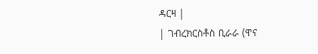ዳርዛ |
| ገብረክርስቶስ ቢራራ (ዋና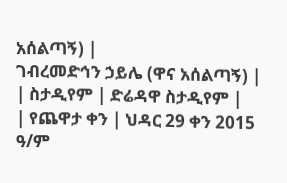አሰልጣኝ) |
ገብረመድኅን ኃይሌ (ዋና አሰልጣኝ) |
| ስታዲየም | ድሬዳዋ ስታዲየም |
| የጨዋታ ቀን | ህዳር 29 ቀን 2015 ዓ/ም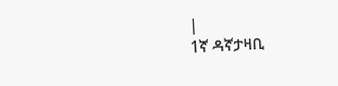|
1ኛ ዳኛታዛቢ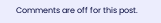Comments are off for this post.